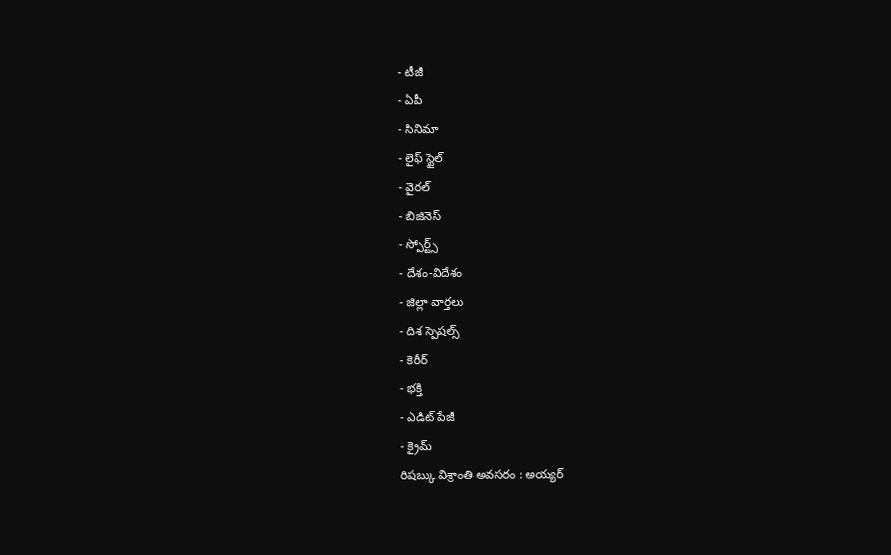- టీజీ
- ఏపీ
- సినిమా
- లైఫ్ స్టైల్
- వైరల్
- బిజినెస్
- స్పోర్ట్స్
- దేశం-విదేశం
- జిల్లా వార్తలు
- దిశ స్పెషల్స్
- కెరీర్
- భక్తి
- ఎడిట్ పేజీ
- క్రైమ్
రిషబ్కు విశ్రాంతి అవసరం : అయ్యర్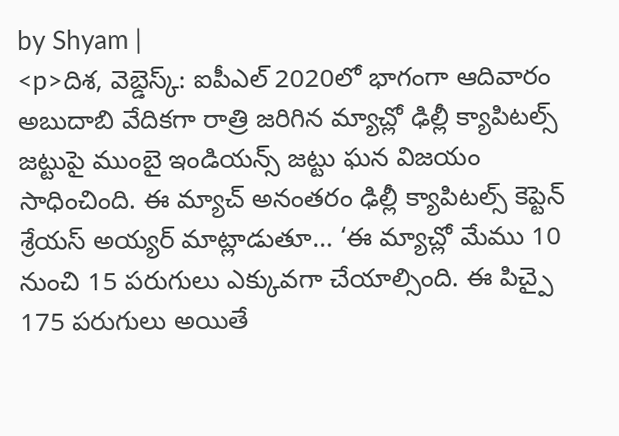by Shyam |
<p>దిశ, వెబ్డెస్క్: ఐపీఎల్ 2020లో భాగంగా ఆదివారం అబుదాబి వేదికగా రాత్రి జరిగిన మ్యాచ్లో ఢిల్లీ క్యాపిటల్స్ జట్టుపై ముంబై ఇండియన్స్ జట్టు ఘన విజయం సాధించింది. ఈ మ్యాచ్ అనంతరం ఢిల్లీ క్యాపిటల్స్ కెప్టెన్ శ్రేయస్ అయ్యర్ మాట్లాడుతూ… ‘ఈ మ్యాచ్లో మేము 10 నుంచి 15 పరుగులు ఎక్కువగా చేయాల్సింది. ఈ పిచ్పై 175 పరుగులు అయితే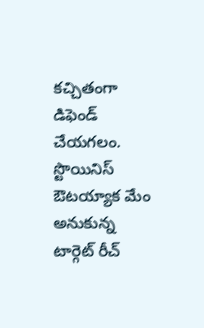కచ్చితంగా డిఫెండ్ చేయగలం. స్టొయినిస్ ఔటయ్యాక మేం అనుకున్న టార్గెట్ రీచ్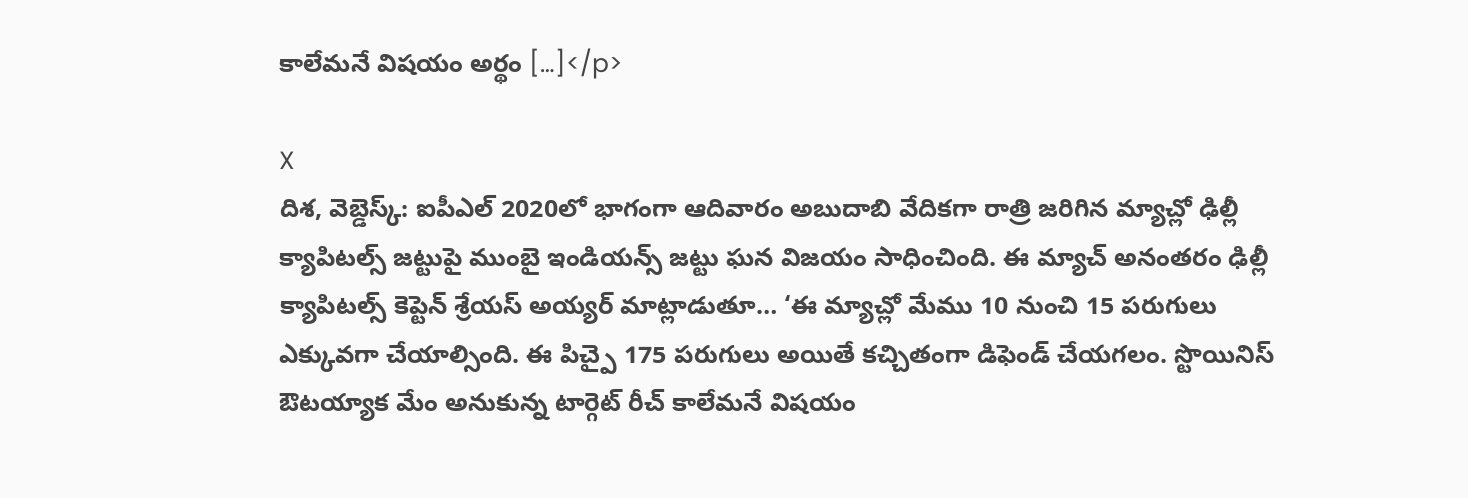కాలేమనే విషయం అర్థం […]</p>

X
దిశ, వెబ్డెస్క్: ఐపీఎల్ 2020లో భాగంగా ఆదివారం అబుదాబి వేదికగా రాత్రి జరిగిన మ్యాచ్లో ఢిల్లీ క్యాపిటల్స్ జట్టుపై ముంబై ఇండియన్స్ జట్టు ఘన విజయం సాధించింది. ఈ మ్యాచ్ అనంతరం ఢిల్లీ క్యాపిటల్స్ కెప్టెన్ శ్రేయస్ అయ్యర్ మాట్లాడుతూ… ‘ఈ మ్యాచ్లో మేము 10 నుంచి 15 పరుగులు ఎక్కువగా చేయాల్సింది. ఈ పిచ్పై 175 పరుగులు అయితే కచ్చితంగా డిఫెండ్ చేయగలం. స్టొయినిస్ ఔటయ్యాక మేం అనుకున్న టార్గెట్ రీచ్ కాలేమనే విషయం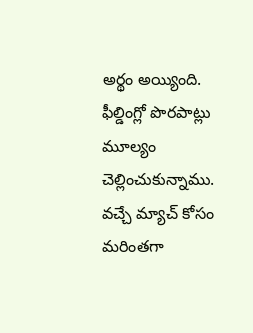అర్థం అయ్యింది. ఫీల్డింగ్లో పొరపాట్లు మూల్యం చెల్లించుకున్నాము. వచ్చే మ్యాచ్ కోసం మరింతగా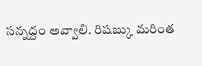సన్నద్దం అవ్వాలి. రిషబ్కు మరింత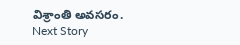విశ్రాంతి అవసరం.
Next Story